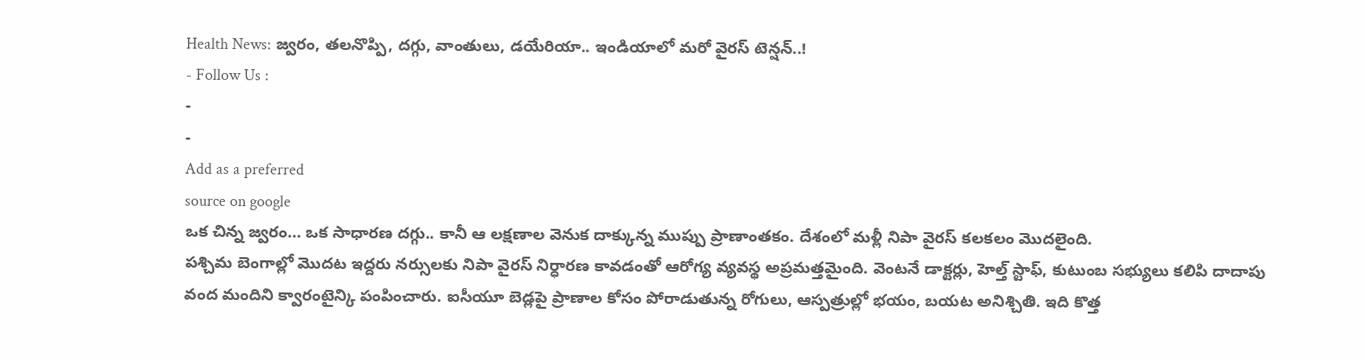Health News: జ్వరం, తలనొప్పి, దగ్గు, వాంతులు, డయేరియా.. ఇండియాలో మరో వైరస్ టెన్షన్..!
- Follow Us :
-
-
Add as a preferred
source on google
ఒక చిన్న జ్వరం… ఒక సాధారణ దగ్గు.. కానీ ఆ లక్షణాల వెనుక దాక్కున్న ముప్పు ప్రాణాంతకం. దేశంలో మళ్లీ నిపా వైరస్ కలకలం మొదలైంది.
పశ్చిమ బెంగాల్లో మొదట ఇద్దరు నర్సులకు నిపా వైరస్ నిర్ధారణ కావడంతో ఆరోగ్య వ్యవస్థ అప్రమత్తమైంది. వెంటనే డాక్టర్లు, హెల్త్ స్టాఫ్, కుటుంబ సభ్యులు కలిపి దాదాపు వంద మందిని క్వారంటైన్కి పంపించారు. ఐసీయూ బెడ్లపై ప్రాణాల కోసం పోరాడుతున్న రోగులు, ఆస్పత్రుల్లో భయం, బయట అనిశ్చితి. ఇది కొత్త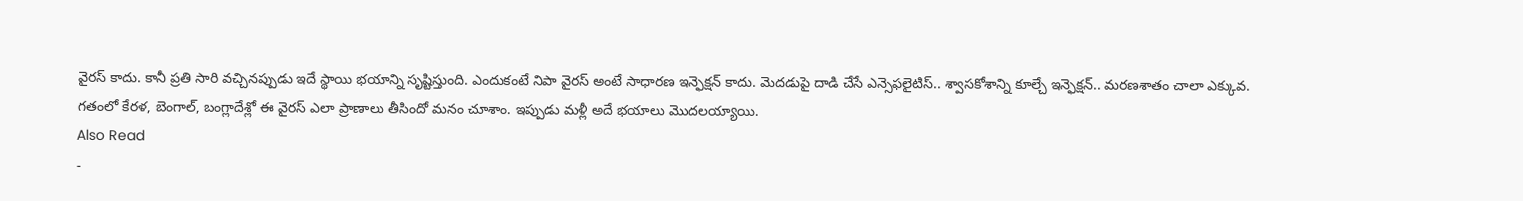వైరస్ కాదు. కానీ ప్రతి సారి వచ్చినప్పుడు ఇదే స్థాయి భయాన్ని సృష్టిస్తుంది. ఎందుకంటే నిపా వైరస్ అంటే సాధారణ ఇన్ఫెక్షన్ కాదు. మెదడుపై దాడి చేసే ఎన్సెఫలైటిస్.. శ్వాసకోశాన్ని కూల్చే ఇన్ఫెక్షన్.. మరణశాతం చాలా ఎక్కువ. గతంలో కేరళ, బెంగాల్, బంగ్లాదేశ్లో ఈ వైరస్ ఎలా ప్రాణాలు తీసిందో మనం చూశాం. ఇప్పుడు మళ్లీ అదే భయాలు మొదలయ్యాయి.
Also Read
-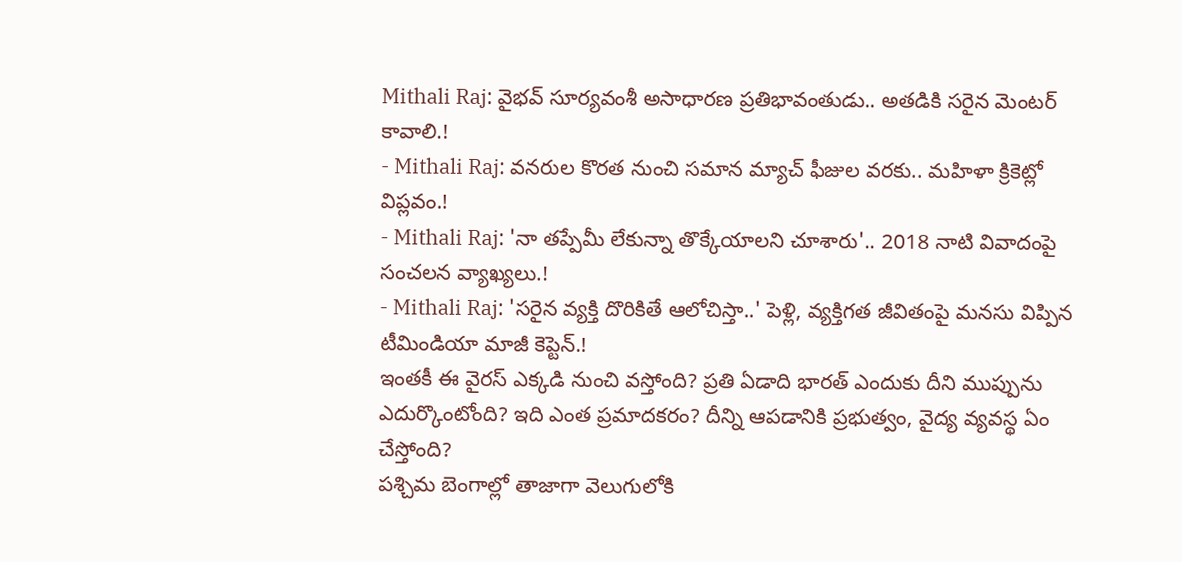Mithali Raj: వైభవ్ సూర్యవంశీ అసాధారణ ప్రతిభావంతుడు.. అతడికి సరైన మెంటర్ కావాలి.!
- Mithali Raj: వనరుల కొరత నుంచి సమాన మ్యాచ్ ఫీజుల వరకు.. మహిళా క్రికెట్లో విప్లవం.!
- Mithali Raj: 'నా తప్పేమీ లేకున్నా తొక్కేయాలని చూశారు'.. 2018 నాటి వివాదంపై సంచలన వ్యాఖ్యలు.!
- Mithali Raj: 'సరైన వ్యక్తి దొరికితే ఆలోచిస్తా..' పెళ్లి, వ్యక్తిగత జీవితంపై మనసు విప్పిన టీమిండియా మాజీ కెప్టెన్.!
ఇంతకీ ఈ వైరస్ ఎక్కడి నుంచి వస్తోంది? ప్రతి ఏడాది భారత్ ఎందుకు దీని ముప్పును ఎదుర్కొంటోంది? ఇది ఎంత ప్రమాదకరం? దీన్ని ఆపడానికి ప్రభుత్వం, వైద్య వ్యవస్థ ఏం చేస్తోంది?
పశ్చిమ బెంగాల్లో తాజాగా వెలుగులోకి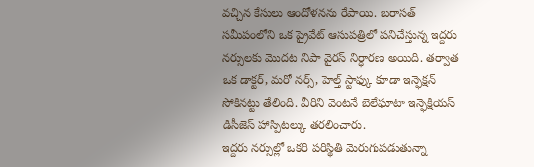వచ్చిన కేసులు ఆందోళనను రేపాయి. బరాసత్ సమీపంలోని ఒక ప్రైవేట్ ఆసుపత్రిలో పనిచేస్తున్న ఇద్దరు నర్సులకు మొదట నిపా వైరస్ నిర్ధారణ అయిది. తర్వాత ఒక డాక్టర్, మరో నర్స్, హెల్త్ స్టాఫ్కు కూడా ఇన్ఫెక్షన్ సోకినట్టు తేలింది. వీరిని వెంటనే బెలేఘాటా ఇన్ఫెక్షియస్ డిసీజెస్ హాస్పిటల్కు తరలించారు.
ఇద్దరు నర్సుల్లో ఒకరి పరిస్థితి మెరుగుపడుతున్నా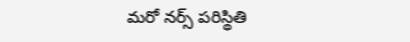మరో నర్స్ పరిస్థితి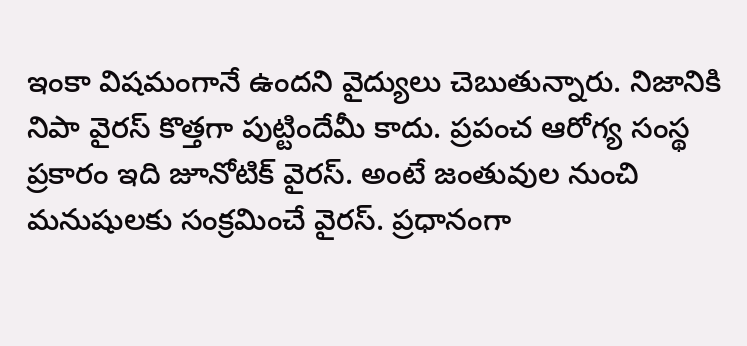ఇంకా విషమంగానే ఉందని వైద్యులు చెబుతున్నారు. నిజానికి నిపా వైరస్ కొత్తగా పుట్టిందేమీ కాదు. ప్రపంచ ఆరోగ్య సంస్థ ప్రకారం ఇది జూనోటిక్ వైరస్. అంటే జంతువుల నుంచి మనుషులకు సంక్రమించే వైరస్. ప్రధానంగా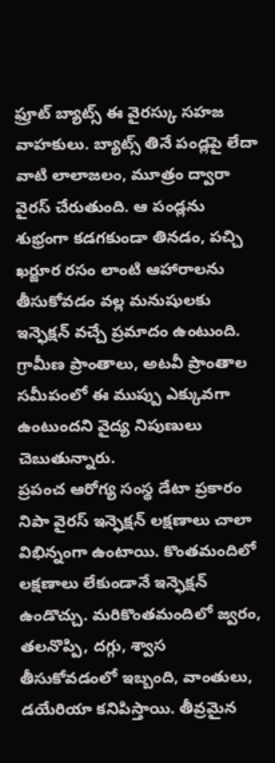ఫ్రూట్ బ్యాట్స్ ఈ వైరస్కు సహజ వాహకులు. బ్యాట్స్ తినే పండ్లపై లేదా వాటి లాలాజలం, మూత్రం ద్వారా వైరస్ చేరుతుంది. ఆ పండ్లను శుభ్రంగా కడగకుండా తినడం, పచ్చి ఖర్జూర రసం లాంటి ఆహారాలను తీసుకోవడం వల్ల మనుషులకు ఇన్ఫెక్షన్ వచ్చే ప్రమాదం ఉంటుంది. గ్రామీణ ప్రాంతాలు, అటవీ ప్రాంతాల సమీపంలో ఈ ముప్పు ఎక్కువగా ఉంటుందని వైద్య నిపుణులు చెబుతున్నారు.
ప్రపంచ ఆరోగ్య సంస్థ డేటా ప్రకారం నిపా వైరస్ ఇన్ఫెక్షన్ లక్షణాలు చాలా విభిన్నంగా ఉంటాయి. కొంతమందిలో లక్షణాలు లేకుండానే ఇన్ఫెక్షన్ ఉండొచ్చు. మరికొంతమందిలో జ్వరం, తలనొప్పి, దగ్గు, శ్వాస తీసుకోవడంలో ఇబ్బంది, వాంతులు, డయేరియా కనిపిస్తాయి. తీవ్రమైన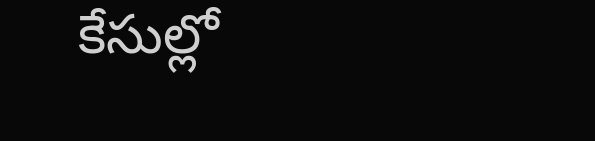కేసుల్లో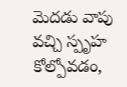మెదడు వాపు వచ్చి స్పృహ కోల్పోవడం,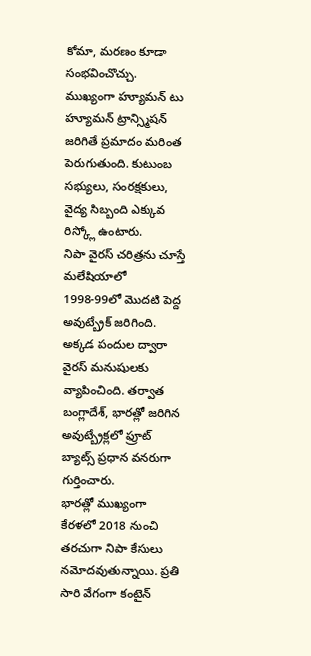కోమా, మరణం కూడా సంభవించొచ్చు. ముఖ్యంగా హ్యూమన్ టు హ్యూమన్ ట్రాన్స్మిషన్ జరిగితే ప్రమాదం మరింత పెరుగుతుంది. కుటుంబ సభ్యులు, సంరక్షకులు, వైద్య సిబ్బంది ఎక్కువ రిస్క్లో ఉంటారు.
నిపా వైరస్ చరిత్రను చూస్తే మలేషియాలో 1998-99లో మొదటి పెద్ద అవుట్బ్రేక్ జరిగింది. అక్కడ పందుల ద్వారా వైరస్ మనుషులకు వ్యాపించింది. తర్వాత బంగ్లాదేశ్, భారత్లో జరిగిన అవుట్బ్రేక్లలో ఫ్రూట్ బ్యాట్స్ ప్రధాన వనరుగా గుర్తించారు.
భారత్లో ముఖ్యంగా కేరళలో 2018 నుంచి తరచుగా నిపా కేసులు నమోదవుతున్నాయి. ప్రతి సారి వేగంగా కంటైన్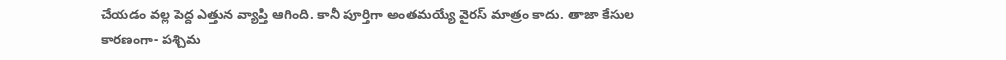చేయడం వల్ల పెద్ద ఎత్తున వ్యాప్తి ఆగింది. కానీ పూర్తిగా అంతమయ్యే వైరస్ మాత్రం కాదు. తాజా కేసుల కారణంగా- పశ్చిమ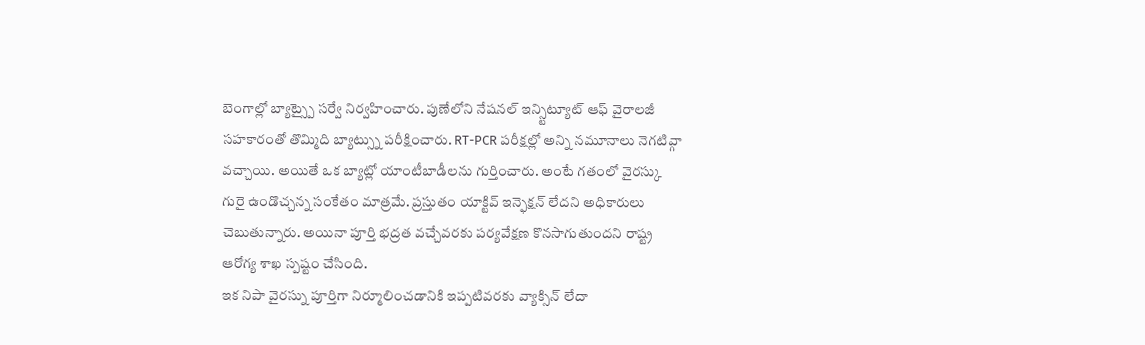బెంగాల్లో బ్యాట్స్పై సర్వే నిర్వహించారు. పుణేలోని నేషనల్ ఇన్స్టిట్యూట్ ఆఫ్ వైరాలజీ సహకారంతో తొమ్మిది బ్యాట్స్ను పరీక్షించారు. RT-PCR పరీక్షల్లో అన్ని నమూనాలు నెగటివ్గా వచ్చాయి. అయితే ఒక బ్యాట్లో యాంటీబాడీలను గుర్తించారు. అంటే గతంలో వైరస్కు గురై ఉండొచ్చన్న సంకేతం మాత్రమే. ప్రస్తుతం యాక్టివ్ ఇన్ఫెక్షన్ లేదని అధికారులు చెబుతున్నారు. అయినా పూర్తి భద్రత వచ్చేవరకు పర్యవేక్షణ కొనసాగుతుందని రాష్ట్ర ఆరోగ్య శాఖ స్పష్టం చేసింది.
ఇక నిపా వైరస్ను పూర్తిగా నిర్మూలించడానికి ఇప్పటివరకు వ్యాక్సిన్ లేదా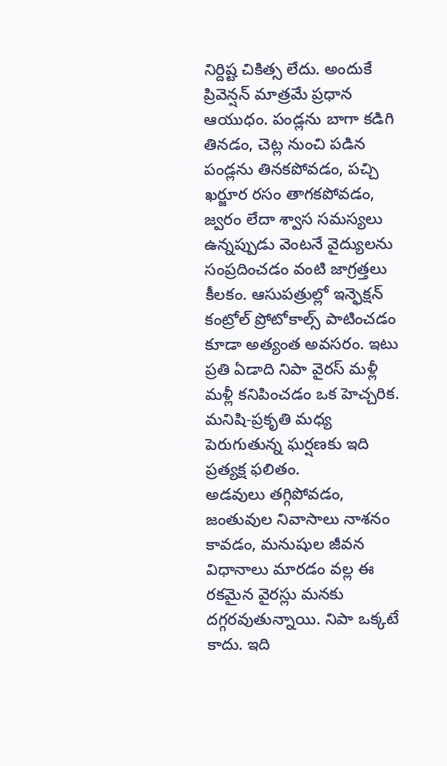నిర్దిష్ట చికిత్స లేదు. అందుకే ప్రివెన్షన్ మాత్రమే ప్రధాన ఆయుధం. పండ్లను బాగా కడిగి తినడం, చెట్ల నుంచి పడిన పండ్లను తినకపోవడం, పచ్చి ఖర్జూర రసం తాగకపోవడం, జ్వరం లేదా శ్వాస సమస్యలు ఉన్నప్పుడు వెంటనే వైద్యులను సంప్రదించడం వంటి జాగ్రత్తలు కీలకం. ఆసుపత్రుల్లో ఇన్ఫెక్షన్ కంట్రోల్ ప్రోటోకాల్స్ పాటించడం కూడా అత్యంత అవసరం. ఇటు ప్రతి ఏడాది నిపా వైరస్ మళ్లీ మళ్లీ కనిపించడం ఒక హెచ్చరిక. మనిషి-ప్రకృతి మధ్య పెరుగుతున్న ఘర్షణకు ఇది ప్రత్యక్ష ఫలితం.
అడవులు తగ్గిపోవడం, జంతువుల నివాసాలు నాశనం కావడం, మనుషుల జీవన విధానాలు మారడం వల్ల ఈ రకమైన వైరస్లు మనకు దగ్గరవుతున్నాయి. నిపా ఒక్కటే కాదు. ఇది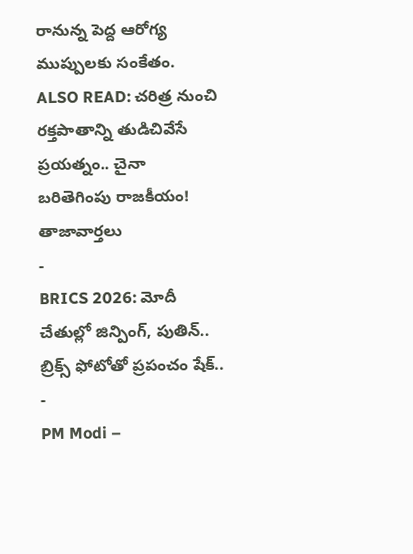రానున్న పెద్ద ఆరోగ్య ముప్పులకు సంకేతం.
ALSO READ: చరిత్ర నుంచి రక్తపాతాన్ని తుడిచివేసే ప్రయత్నం.. చైనా బరితెగింపు రాజకీయం!
తాజావార్తలు
-
BRICS 2026: మోదీ చేతుల్లో జిన్పింగ్, పుతిన్.. బ్రిక్స్ ఫోటోతో ప్రపంచం షేక్..
-
PM Modi –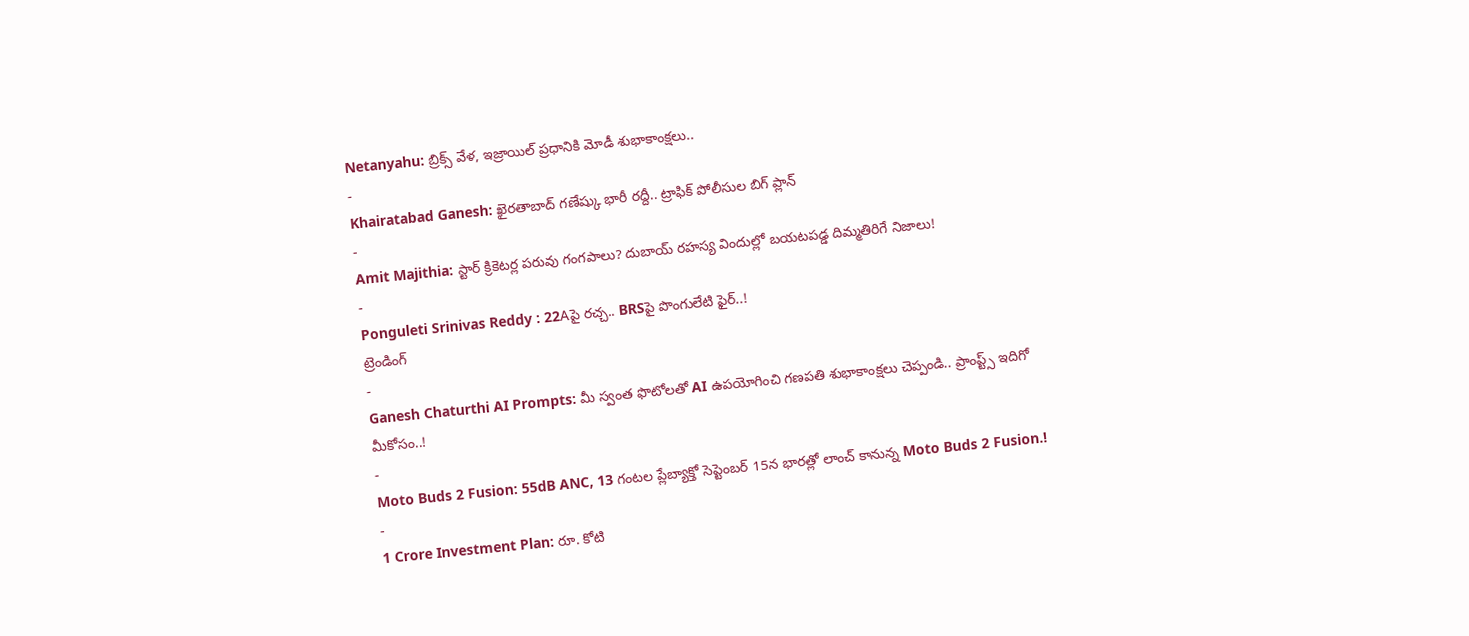Netanyahu: బ్రిక్స్ వేళ, ఇజ్రాయిల్ ప్రధానికి మోడీ శుభాకాంక్షలు..
-
Khairatabad Ganesh: ఖైరతాబాద్ గణేష్కు భారీ రద్దీ.. ట్రాఫిక్ పోలీసుల బిగ్ ప్లాన్
-
Amit Majithia: స్టార్ క్రికెటర్ల పరువు గంగపాలు? దుబాయ్ రహస్య విందుల్లో బయటపడ్డ దిమ్మతిరిగే నిజాలు!
-
Ponguleti Srinivas Reddy : 22Aపై రచ్చ.. BRSపై పొంగులేటి ఫైర్..!
ట్రెండింగ్
-
Ganesh Chaturthi AI Prompts: మీ స్వంత ఫొటోలతో AI ఉపయోగించి గణపతి శుభాకాంక్షలు చెప్పండి.. ప్రాంప్ట్స్ ఇదిగో మీకోసం..!
-
Moto Buds 2 Fusion: 55dB ANC, 13 గంటల ప్లేబ్యాక్తో సెప్టెంబర్ 15న భారత్లో లాంచ్ కానున్న Moto Buds 2 Fusion.!
-
1 Crore Investment Plan: రూ. కోటి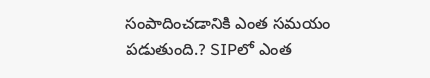సంపాదించడానికి ఎంత సమయం పడుతుంది.? SIPలో ఎంత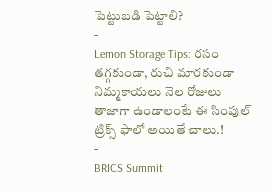పెట్టుబడి పెట్టాలి?
-
Lemon Storage Tips: రసం తగ్గకుండా, రుచి మారకుండా నిమ్మకాయలు నెల రోజులు తాజాగా ఉండాలంటే ఈ సింపుల్ ట్రిక్స్ ఫాలో అయితే చాలు.!
-
BRICS Summit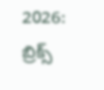2026: బ్రిక్స్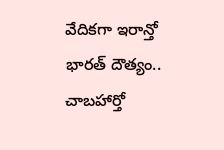వేదికగా ఇరాన్తో భారత్ దౌత్యం.. చాబహార్తో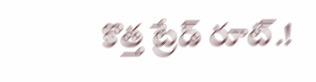కొత్త ట్రేడ్ రూట్.!